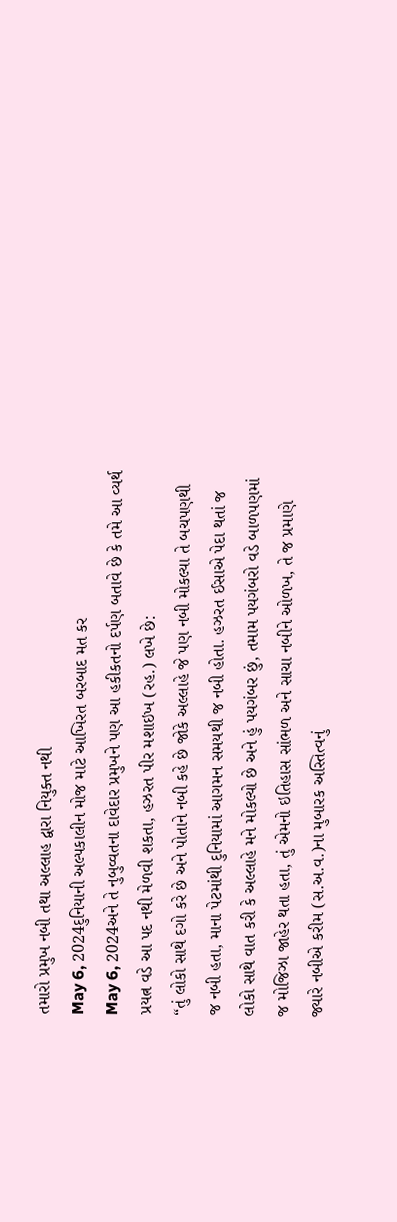તમારો પ્રમુખ નબી તથા અલ્લાહ દ્વારા નિયુક્ત નથી
May 6, 2024દુનિયાની અલ્પકાલીન મોજ માટે આખિરત બરબાદ મત કર
May 6, 2024અને તે નુબુવ્વતના દાવેદાર પ્રમુખને પણ આ હકીકતનો દર્પણ બતાવે છે કે તમે આ વ્યર્થ પ્રયત્ન વડે આ પદ નથી મેળવી શકતા, હઝરત પીર મશાઇખ (રહ.) લખે છે:
“તું લોકો સાથે દગો કરે છે અને પોતાને નબી કહે છે જોકે અલ્લાહે જે પણ નબી મોકલ્યા તે બચપણથી જ નબી હતા, માના પેટમાંથી દુનિયામાં આગમન સમયથી જ નબી હોતા. હઝરત ઈસાએ પેદા થતાં જ લોકો સાથે વાત કરી કે અલ્લાહે મને મોકલ્યો છે અને હું પયગંબર છું, તમામ પયગંબરો વડે બાળપણમાં જ મોજિઝા જાહેર થતા હતા, તું એમનો ઇતિહાસ સાંભળ અને સાચા નબીને ઓળખ, તે જ પ્રમાણે જ્યારે નબીએ કરીમ (સ.અ.વ.)ના મુબારક અસ્તિત્વનું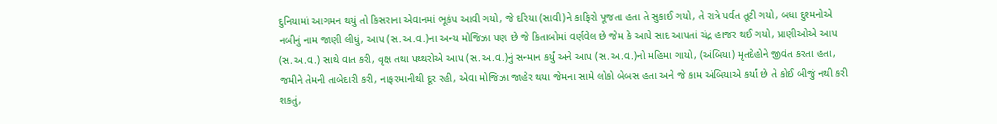દુનિયામાં આગમન થયું તો કિસરાના એવાનમાં ભૂકંપ આવી ગયો, જે દરિયા (સાવી)ને કાફિરો પૂજતા હતા તે સુકાઈ ગયો, તે રાત્રે પર્વત તૂટી ગયો, બધા દુશ્મનોએ નબીનું નામ જાણી લીધું, આપ (સ.અ.વ.)ના અન્ય મોજિઝા પણ છે જે કિતાબોમાં વર્ણવેલ છે જેમ કે આપે સાદ આપતાં ચંદ્ર હાજર થઈ ગયો, પ્રાણીઓએ આપ (સ.અ.વ.) સાથે વાત કરી, વૃક્ષ તથા પથ્થરોએ આપ (સ.અ.વ.)નું સન્માન કર્યું અને આપ (સ.અ.વ.)નો મહિમા ગાયો, (અંબિયા) મૃતદેહોને જીવંત કરતા હતા, જમીને તેમની તાબેદારી કરી, નાફરમાનીથી દૂર રહી, એવા મોજિઝા જાહેર થયા જેમના સામે લોકો બેબસ હતા અને જે કામ અંબિયાએ કર્યાં છે તે કોઈ બીજું નથી કરી શકતું,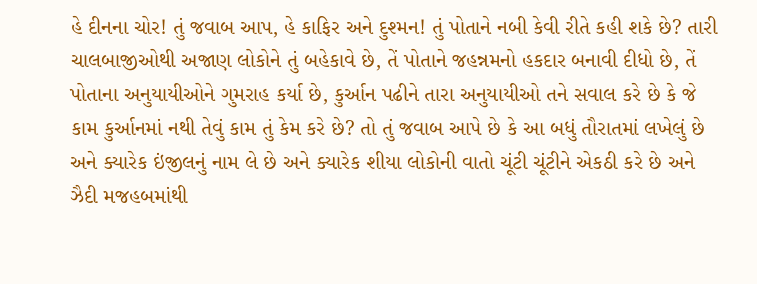હે દીનના ચોર! તું જવાબ આપ, હે કાફિર અને દુશ્મન! તું પોતાને નબી કેવી રીતે કહી શકે છે? તારી ચાલબાજીઓથી અજાણ લોકોને તું બહેકાવે છે, તેં પોતાને જહન્નમનો હકદાર બનાવી દીધો છે, તેં પોતાના અનુયાયીઓને ગુમરાહ કર્યા છે, કુર્આન પઢીને તારા અનુયાયીઓ તને સવાલ કરે છે કે જે કામ કુર્આનમાં નથી તેવું કામ તું કેમ કરે છે? તો તું જવાબ આપે છે કે આ બધું તૌરાતમાં લખેલું છે અને ક્યારેક ઇંજીલનું નામ લે છે અને ક્યારેક શીયા લોકોની વાતો ચૂંટી ચૂંટીને એકઠી કરે છે અને ઝૈદી મજહબમાંથી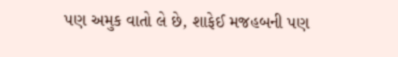પણ અમુક વાતો લે છે, શાફેઈ મજહબની પણ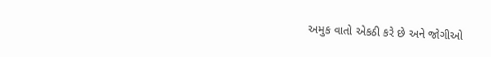અમુક વાતો એકઠી કરે છે અને જોગીઓ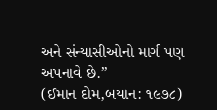અને સંન્યાસીઓનો માર્ગ પણ અપનાવે છે.”
(ઈમાન દોમ,બયાન: ૧૯૭૮)